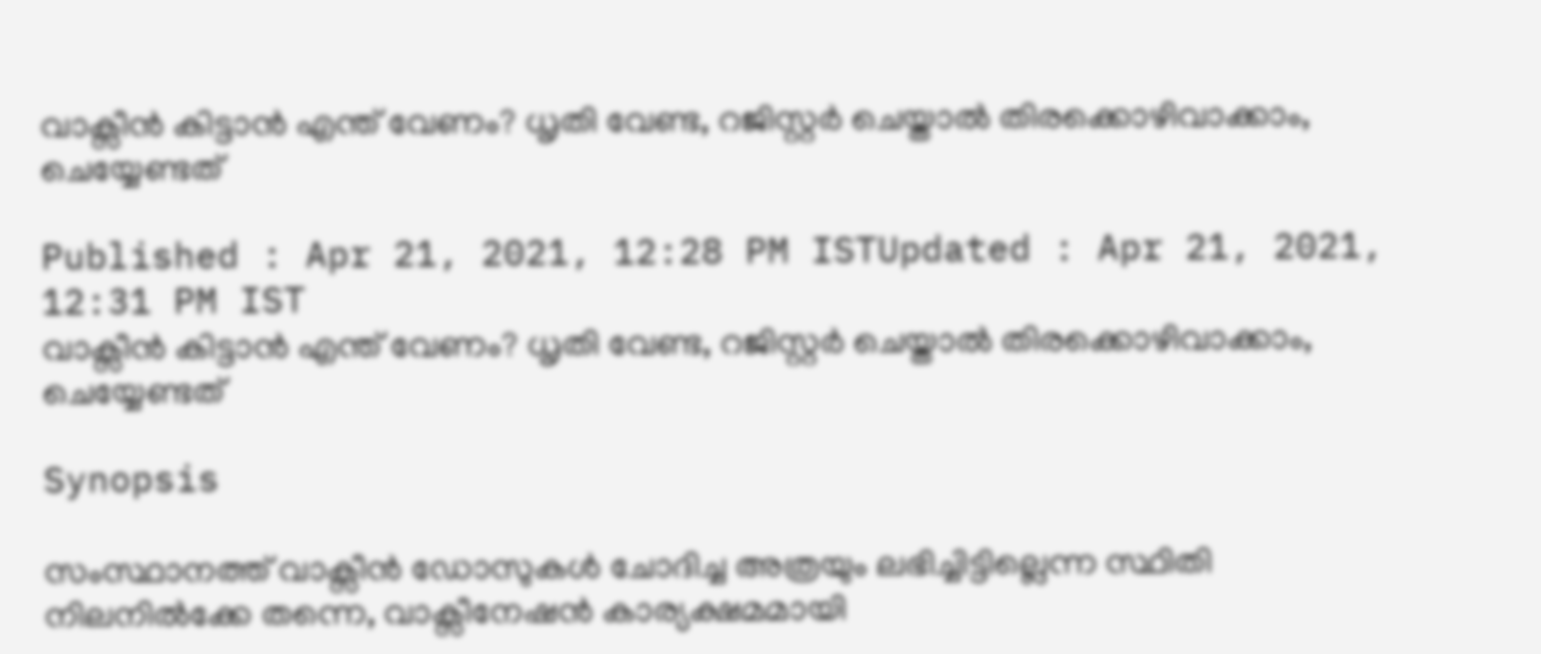വാക്സീൻ കിട്ടാൻ എന്ത് വേണം? ധൃതി വേണ്ട, റജിസ്റ്റർ ചെയ്താൽ തിരക്കൊഴിവാക്കാം, ചെയ്യേണ്ടത്

Published : Apr 21, 2021, 12:28 PM ISTUpdated : Apr 21, 2021, 12:31 PM IST
വാക്സീൻ കിട്ടാൻ എന്ത് വേണം? ധൃതി വേണ്ട, റജിസ്റ്റർ ചെയ്താൽ തിരക്കൊഴിവാക്കാം, ചെയ്യേണ്ടത്

Synopsis

സംസ്ഥാനത്ത് വാക്സീൻ ഡോസുകൾ ചോദിച്ച അത്രയും ലഭിച്ചിട്ടില്ലെന്ന സ്ഥിതി നിലനിൽക്കേ തന്നെ, വാക്സീനേഷൻ കാര്യക്ഷമമായി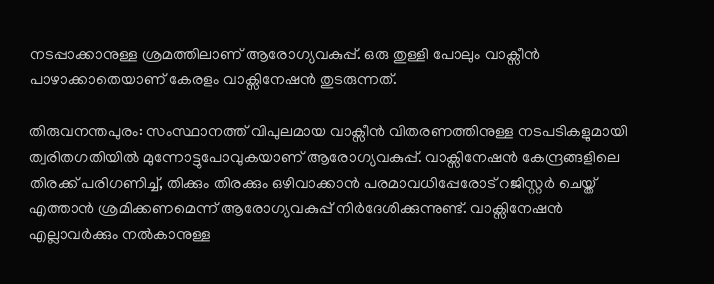നടപ്പാക്കാനുള്ള ശ്രമത്തിലാണ് ആരോഗ്യവകുപ്പ്. ഒരു തുള്ളി പോലും വാക്സീൻ പാഴാക്കാതെയാണ് കേരളം വാക്സിനേഷൻ തുടരുന്നത്.

തിരുവനന്തപുരം: സംസ്ഥാനത്ത് വിപുലമായ വാക്സീൻ വിതരണത്തിനുള്ള നടപടികളുമായി ത്വരിതഗതിയിൽ മുന്നോട്ടുപോവുകയാണ് ആരോഗ്യവകുപ്പ്. വാക്സിനേഷൻ കേന്ദ്രങ്ങളിലെ തിരക്ക് പരിഗണിച്ച്, തിക്കും തിരക്കും ഒഴിവാക്കാൻ പരമാവധിപ്പേരോട് റജിസ്റ്റർ ചെയ്ത് എത്താൻ ശ്രമിക്കണമെന്ന് ആരോഗ്യവകുപ്പ് നിർദേശിക്കുന്നുണ്ട്. വാക്സിനേഷൻ എല്ലാവർക്കും നൽകാനുള്ള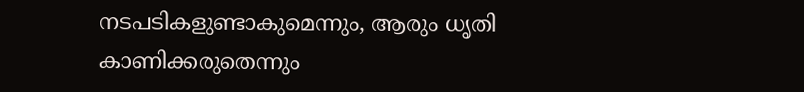നടപടികളുണ്ടാകുമെന്നും, ആരും ധൃതി കാണിക്കരുതെന്നും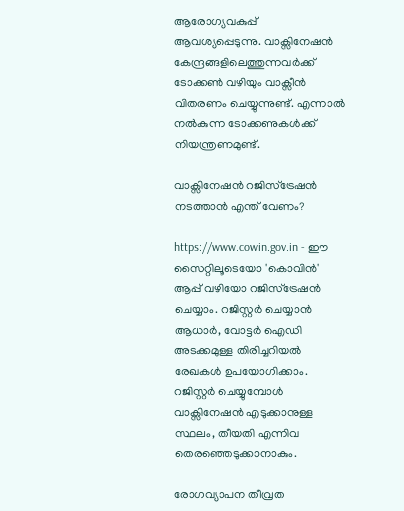ആരോഗ്യവകുപ്പ് ആവശ്യപ്പെടുന്നു. വാക്സിനേഷൻ കേന്ദ്രങ്ങളിലെത്തുന്നവർക്ക് ടോക്കൺ വഴിയും വാക്സീൻ വിതരണം ചെയ്യുന്നുണ്ട്. എന്നാൽ നൽകുന്ന ടോക്കണുകൾക്ക് നിയന്ത്രണമുണ്ട്.

വാക്സിനേഷൻ റജിസ്ട്രേഷൻ നടത്താൻ എന്ത് വേണം?

https://www.cowin.gov.in - ഈ സൈറ്റിലൂടെയോ 'കൊവിൻ' ആപ്പ് വഴിയോ റജിസ്ട്രേഷൻ ചെയ്യാം. റജിസ്റ്റർ ചെയ്യാൻ ആധാർ, വോട്ടർ ഐഡി അടക്കമുള്ള തിരിച്ചറിയൽ രേഖകൾ ഉപയോഗിക്കാം. റജിസ്റ്റ‍ർ ചെയ്യുമ്പോൾ വാക്സിനേഷൻ എടുക്കാനുള്ള സ്ഥലം, തീയതി എന്നിവ തെരഞ്ഞെടുക്കാനാകും.

രോഗവ്യാപന തീവ്രത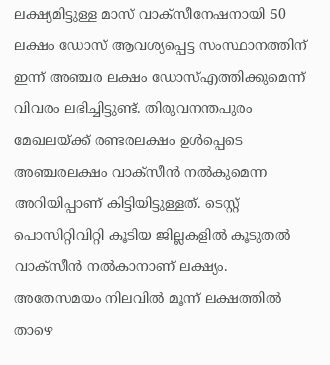ലക്ഷ്യമിട്ടുള്ള മാസ് വാക്സീനേഷനായി 50 ലക്ഷം ഡോസ് ആവശ്യപ്പെട്ട സംസ്ഥാനത്തിന് ഇന്ന് അഞ്ചര ലക്ഷം ഡോസ്എത്തിക്കുമെന്ന് വിവരം ലഭിച്ചിട്ടുണ്ട്. തിരുവനന്തപുരം മേഖലയ്ക്ക് രണ്ടരലക്ഷം ഉൾപ്പെടെ അഞ്ചരലക്ഷം വാക്സീൻ നല്‍കുമെന്ന അറിയിപ്പാണ് കിട്ടിയിട്ടുള്ളത്. ടെസ്റ്റ് പൊസിറ്റിവിറ്റി കൂടിയ ജില്ലകളിൽ കൂടുതൽ വാക്സീൻ നൽകാനാണ് ലക്ഷ്യം. അതേസമയം നിലവിൽ മൂന്ന് ലക്ഷത്തിൽ താഴെ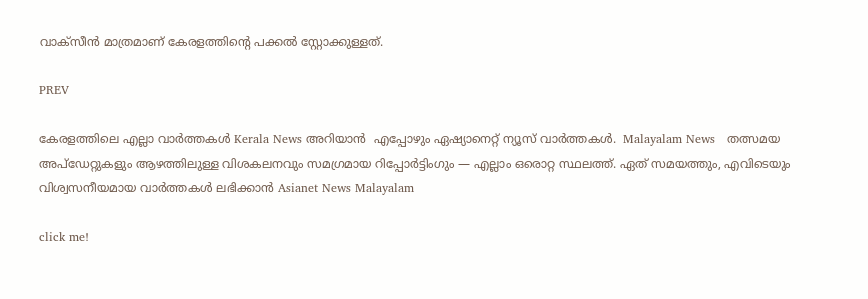വാക്സീൻ മാത്രമാണ് കേരളത്തിന്‍റെ പക്കൽ സ്റ്റോക്കുള്ളത്.

PREV

കേരളത്തിലെ എല്ലാ വാർത്തകൾ Kerala News അറിയാൻ  എപ്പോഴും ഏഷ്യാനെറ്റ് ന്യൂസ് വാർത്തകൾ.  Malayalam News   തത്സമയ അപ്‌ഡേറ്റുകളും ആഴത്തിലുള്ള വിശകലനവും സമഗ്രമായ റിപ്പോർട്ടിംഗും — എല്ലാം ഒരൊറ്റ സ്ഥലത്ത്. ഏത് സമയത്തും, എവിടെയും വിശ്വസനീയമായ വാർത്തകൾ ലഭിക്കാൻ Asianet News Malayalam

click me!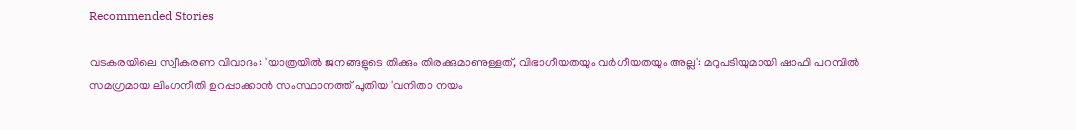Recommended Stories

വടകരയിലെ സ്വീകരണ വിവാദം: 'യാത്രയിൽ ജനങ്ങളുടെ തിക്കും തിരക്കുമാണുള്ളത്, വിഭാഗീയതയും വർഗീയതയും അല്ല': മറുപടിയുമായി ഷാഫി പറമ്പിൽ
സമഗ്രമായ ലിംഗനീതി ഉറപ്പാക്കാന്‍ സംസ്ഥാനത്ത് പുതിയ 'വനിതാ നയം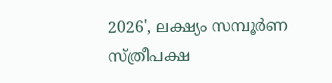2026', ലക്ഷ്യം സമ്പൂര്‍ണ സ്ത്രീപക്ഷ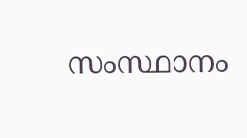സംസ്ഥാനം